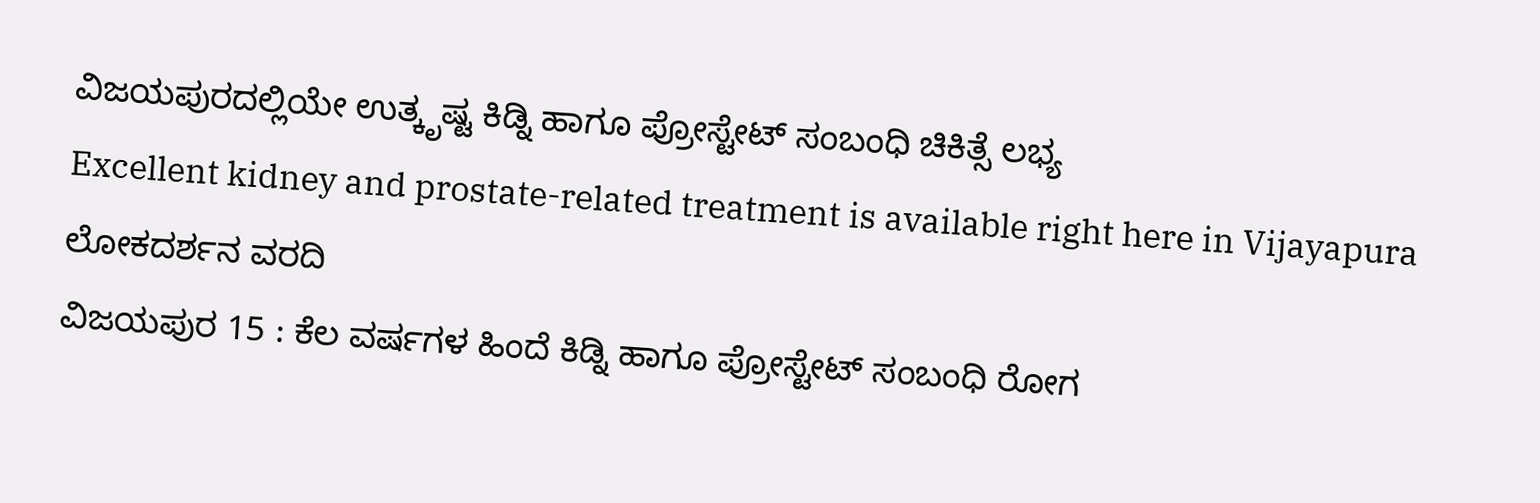ವಿಜಯಪುರದಲ್ಲಿಯೇ ಉತ್ಕೃಷ್ಟ ಕಿಡ್ನಿ ಹಾಗೂ ಪ್ರೋಸ್ಟೇಟ್ ಸಂಬಂಧಿ ಚಿಕಿತ್ಸೆ ಲಭ್ಯ
Excellent kidney and prostate-related treatment is available right here in Vijayapura
ಲೋಕದರ್ಶನ ವರದಿ
ವಿಜಯಪುರ 15 : ಕೆಲ ವರ್ಷಗಳ ಹಿಂದೆ ಕಿಡ್ನಿ ಹಾಗೂ ಪ್ರೋಸ್ಟೇಟ್ ಸಂಬಂಧಿ ರೋಗ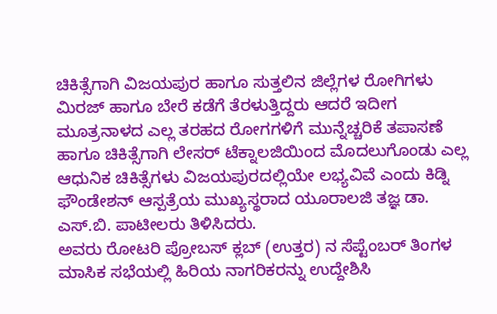ಚಿಕಿತ್ಸೆಗಾಗಿ ವಿಜಯಪುರ ಹಾಗೂ ಸುತ್ತಲಿನ ಜಿಲ್ಲೆಗಳ ರೋಗಿಗಳು ಮಿರಜ್ ಹಾಗೂ ಬೇರೆ ಕಡೆಗೆ ತೆರಳುತ್ತಿದ್ದರು ಆದರೆ ಇದೀಗ ಮೂತ್ರನಾಳದ ಎಲ್ಲ ತರಹದ ರೋಗಗಳಿಗೆ ಮುನ್ನೆಚ್ಚರಿಕೆ ತಪಾಸಣೆ ಹಾಗೂ ಚಿಕಿತ್ಸೆಗಾಗಿ ಲೇಸರ್ ಟೆಕ್ನಾಲಜಿಯಿಂದ ಮೊದಲುಗೊಂಡು ಎಲ್ಲ ಆಧುನಿಕ ಚಿಕಿತ್ಸೆಗಳು ವಿಜಯಪುರದಲ್ಲಿಯೇ ಲಭ್ಯವಿವೆ ಎಂದು ಕಿಡ್ನಿ ಫೌಂಡೇಶನ್ ಆಸ್ಪತ್ರೆಯ ಮುಖ್ಯಸ್ಥರಾದ ಯೂರಾಲಜಿ ತಜ್ಞ ಡಾ. ಎಸ್.ಬಿ. ಪಾಟೀಲರು ತಿಳಿಸಿದರು.
ಅವರು ರೋಟರಿ ಪ್ರೋಬಸ್ ಕ್ಲಬ್ (ಉತ್ತರ) ನ ಸೆಪ್ಟೆಂಬರ್ ತಿಂಗಳ ಮಾಸಿಕ ಸಭೆಯಲ್ಲಿ ಹಿರಿಯ ನಾಗರಿಕರನ್ನು ಉದ್ದೇಶಿಸಿ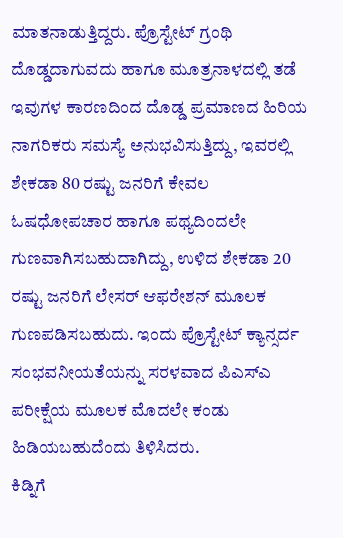ಮಾತನಾಡುತ್ತಿದ್ದರು. ಪ್ರೊಸ್ಟೇಟ್ ಗ್ರಂಥಿ ದೊಡ್ಡದಾಗುವದು ಹಾಗೂ ಮೂತ್ರನಾಳದಲ್ಲಿ ತಡೆ ಇವುಗಳ ಕಾರಣದಿಂದ ದೊಡ್ಡ ಪ್ರಮಾಣದ ಹಿರಿಯ ನಾಗರಿಕರು ಸಮಸ್ಯೆ ಅನುಭವಿಸುತ್ತಿದ್ದು, ಇವರಲ್ಲಿ ಶೇಕಡಾ 80 ರಷ್ಟು ಜನರಿಗೆ ಕೇವಲ ಓಷಧೋಪಚಾರ ಹಾಗೂ ಪಥ್ಯದಿಂದಲೇ ಗುಣವಾಗಿಸಬಹುದಾಗಿದ್ದು, ಉಳಿದ ಶೇಕಡಾ 20 ರಷ್ಟು ಜನರಿಗೆ ಲೇಸರ್ ಆಫರೇಶನ್ ಮೂಲಕ ಗುಣಪಡಿಸಬಹುದು. ಇಂದು ಪ್ರೊಸ್ಟೇಟ್ ಕ್ಯಾನ್ಸರ್ದ ಸಂಭವನೀಯತೆಯನ್ನು ಸರಳವಾದ ಪಿಎಸ್ಎ ಪರೀಕ್ಷೆಯ ಮೂಲಕ ಮೊದಲೇ ಕಂಡು ಹಿಡಿಯಬಹುದೆಂದು ತಿಳಿಸಿದರು.
ಕಿಡ್ನಿಗೆ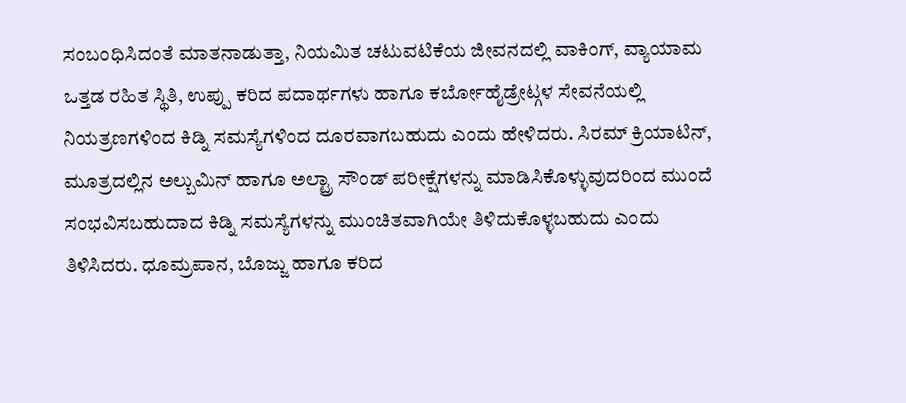ಸಂಬಂಧಿಸಿದಂತೆ ಮಾತನಾಡುತ್ತಾ, ನಿಯಮಿತ ಚಟುವಟಿಕೆಯ ಜೀವನದಲ್ಲಿ ವಾಕಿಂಗ್, ವ್ಯಾಯಾಮ ಒತ್ತಡ ರಹಿತ ಸ್ಥಿತಿ, ಉಪ್ಪು ಕರಿದ ಪದಾರ್ಥಗಳು ಹಾಗೂ ಕರ್ಬೋಹೈಡ್ರೇಟ್ಗಳ ಸೇವನೆಯಲ್ಲಿ ನಿಯತ್ರಣಗಳಿಂದ ಕಿಡ್ನಿ ಸಮಸ್ಯೆಗಳಿಂದ ದೂರವಾಗಬಹುದು ಎಂದು ಹೇಳಿದರು. ಸಿರಮ್ ಕ್ರಿಯಾಟಿನ್, ಮೂತ್ರದಲ್ಲಿನ ಅಲ್ಬುಮಿನ್ ಹಾಗೂ ಅಲ್ಟ್ರಾ ಸೌಂಡ್ ಪರೀಕ್ಷೆಗಳನ್ನು ಮಾಡಿಸಿಕೊಳ್ಳುವುದರಿಂದ ಮುಂದೆ ಸಂಭವಿಸಬಹುದಾದ ಕಿಡ್ನಿ ಸಮಸ್ಯೆಗಳನ್ನು ಮುಂಚಿತವಾಗಿಯೇ ತಿಳಿದುಕೊಳ್ಳಬಹುದು ಎಂದು ತಿಳಿಸಿದರು. ಧೂಮ್ರಪಾನ, ಬೊಜ್ಜು ಹಾಗೂ ಕರಿದ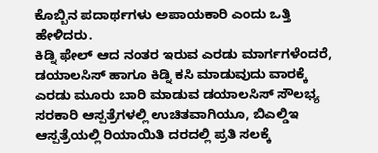ಕೊಬ್ಬಿನ ಪದಾರ್ಥಗಳು ಅಪಾಯಕಾರಿ ಎಂದು ಒತ್ತಿ ಹೇಳಿದರು.
ಕಿಡ್ನಿ ಫೇಲ್ ಆದ ನಂತರ ಇರುವ ಎರಡು ಮಾರ್ಗಗಳೆಂದರೆ, ಡಯಾಲಸಿಸ್ ಹಾಗೂ ಕಿಡ್ನಿ ಕಸಿ ಮಾಡುವುದು ವಾರಕ್ಕೆ ಎರಡು ಮೂರು ಬಾರಿ ಮಾಡುವ ಡಯಾಲಸಿಸ್ ಸೌಲಭ್ಯ ಸರಕಾರಿ ಆಸ್ಪತ್ರೆಗಳಲ್ಲಿ ಉಚಿತವಾಗಿಯೂ, ಬಿಎಲ್ಡಿಇ ಆಸ್ಪತ್ರೆಯಲ್ಲಿ ರಿಯಾಯಿತಿ ದರದಲ್ಲಿ ಪ್ರತಿ ಸಲಕ್ಕೆ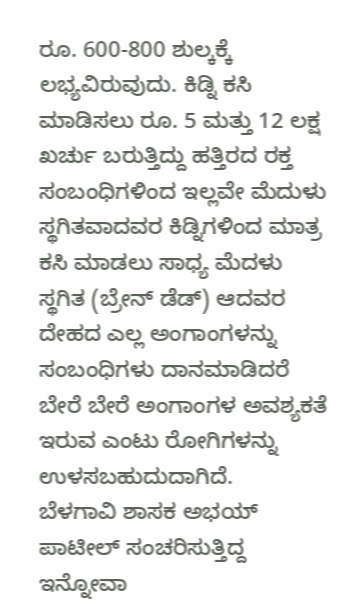ರೂ. 600-800 ಶುಲ್ಕಕ್ಕೆ ಲಭ್ಯವಿರುವುದು. ಕಿಡ್ನಿ ಕಸಿ ಮಾಡಿಸಲು ರೂ. 5 ಮತ್ತು 12 ಲಕ್ಷ ಖರ್ಚು ಬರುತ್ತಿದ್ದು ಹತ್ತಿರದ ರಕ್ತ ಸಂಬಂಧಿಗಳಿಂದ ಇಲ್ಲವೇ ಮೆದುಳು ಸ್ಥಗಿತವಾದವರ ಕಿಡ್ನಿಗಳಿಂದ ಮಾತ್ರ ಕಸಿ ಮಾಡಲು ಸಾಧ್ಯ ಮೆದಳು ಸ್ಥಗಿತ (ಬ್ರೇನ್ ಡೆಡ್) ಆದವರ ದೇಹದ ಎಲ್ಲ ಅಂಗಾಂಗಳನ್ನು ಸಂಬಂಧಿಗಳು ದಾನಮಾಡಿದರೆ ಬೇರೆ ಬೇರೆ ಅಂಗಾಂಗಳ ಅವಶ್ಯಕತೆ ಇರುವ ಎಂಟು ರೋಗಿಗಳನ್ನು ಉಳಸಬಹುದುದಾಗಿದೆ.
ಬೆಳಗಾವಿ ಶಾಸಕ ಅಭಯ್ ಪಾಟೀಲ್ ಸಂಚರಿಸುತ್ತಿದ್ದ ಇನ್ನೋವಾ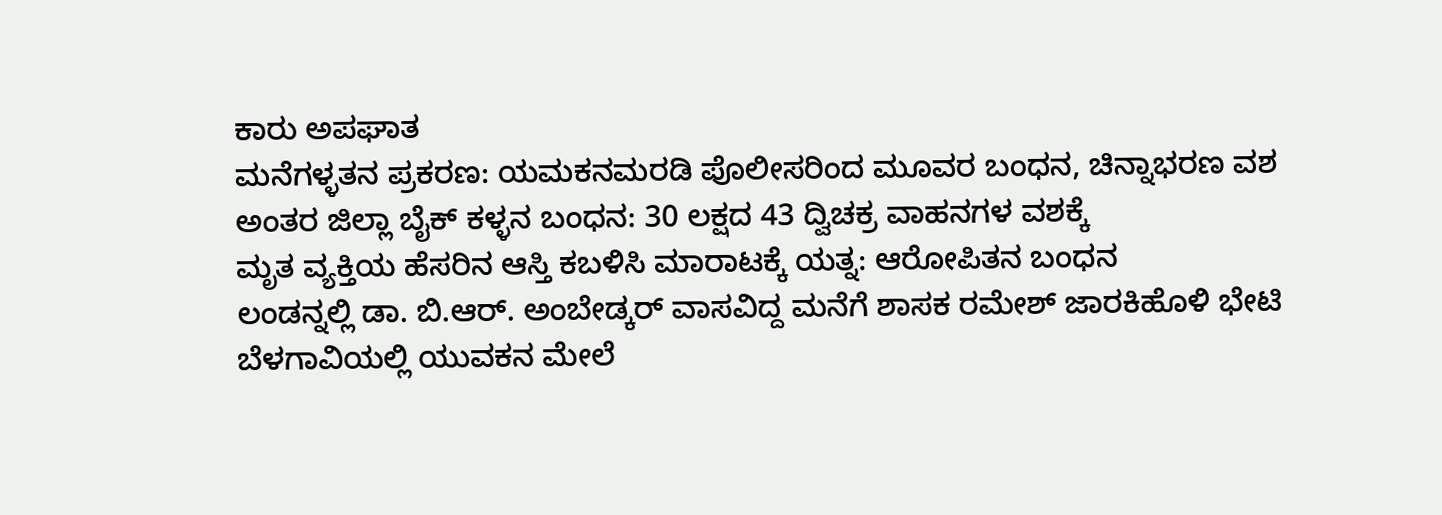ಕಾರು ಅಪಘಾತ
ಮನೆಗಳ್ಳತನ ಪ್ರಕರಣ: ಯಮಕನಮರಡಿ ಪೊಲೀಸರಿಂದ ಮೂವರ ಬಂಧನ, ಚಿನ್ನಾಭರಣ ವಶ
ಅಂತರ ಜಿಲ್ಲಾ ಬೈಕ್ ಕಳ್ಳನ ಬಂಧನ: 30 ಲಕ್ಷದ 43 ದ್ವಿಚಕ್ರ ವಾಹನಗಳ ವಶಕ್ಕೆ
ಮೃತ ವ್ಯಕ್ತಿಯ ಹೆಸರಿನ ಆಸ್ತಿ ಕಬಳಿಸಿ ಮಾರಾಟಕ್ಕೆ ಯತ್ನ: ಆರೋಪಿತನ ಬಂಧನ
ಲಂಡನ್ನಲ್ಲಿ ಡಾ. ಬಿ.ಆರ್. ಅಂಬೇಡ್ಕರ್ ವಾಸವಿದ್ದ ಮನೆಗೆ ಶಾಸಕ ರಮೇಶ್ ಜಾರಕಿಹೊಳಿ ಭೇಟಿ
ಬೆಳಗಾವಿಯಲ್ಲಿ ಯುವಕನ ಮೇಲೆ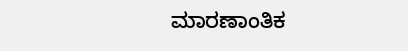ಮಾರಣಾಂತಿಕ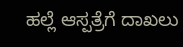ಹಲ್ಲೆ ಆಸ್ಪತ್ರೆಗೆ ದಾಖಲು